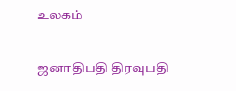உலகம்

ஜனாதிபதி திரவுபதி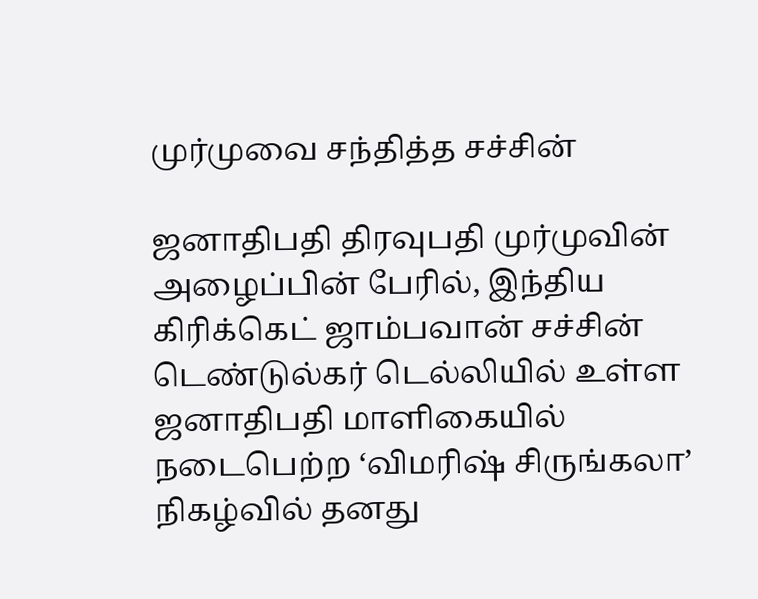முர்முவை சந்தித்த சச்சின்

ஜனாதிபதி திரவுபதி முர்முவின் அழைப்பின் பேரில், இந்திய கிரிக்கெட் ஜாம்பவான் சச்சின் டெண்டுல்கர் டெல்லியில் உள்ள ஜனாதிபதி மாளிகையில் நடைபெற்ற ‘விமரிஷ் சிருங்கலா’ நிகழ்வில் தனது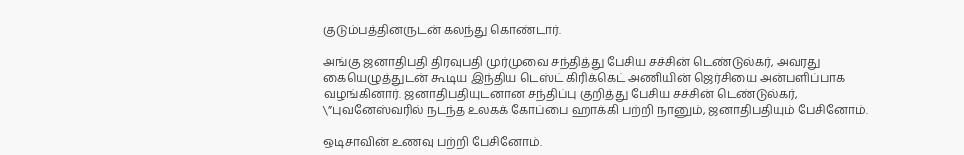குடும்பத்தினருடன் கலந்து கொண்டார்.

அங்கு ஜனாதிபதி திரவுபதி முர்முவை சந்தித்து பேசிய சச்சின் டெண்டுல்கர், அவரது கையெழுத்துடன் கூடிய இந்திய டெஸ்ட் கிரிக்கெட் அணியின் ஜெர்சியை அன்பளிப்பாக வழங்கினார். ஜனாதிபதியுடனான சந்திப்பு குறித்து பேசிய சச்சின் டெண்டுல்கர், \”புவனேஸ்வரில் நடந்த உலகக் கோப்பை ஹாக்கி பற்றி நானும், ஜனாதிபதியும் பேசினோம்.

ஒடிசாவின் உணவு பற்றி பேசினோம்.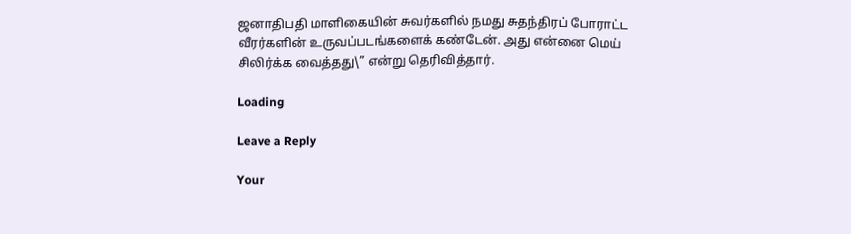ஜனாதிபதி மாளிகையின் சுவர்களில் நமது சுதந்திரப் போராட்ட வீரர்களின் உருவப்படங்களைக் கண்டேன். அது என்னை மெய் சிலிர்க்க வைத்தது\” என்று தெரிவித்தார்.

Loading

Leave a Reply

Your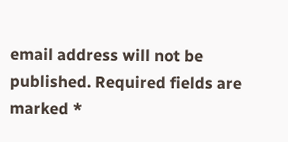email address will not be published. Required fields are marked *